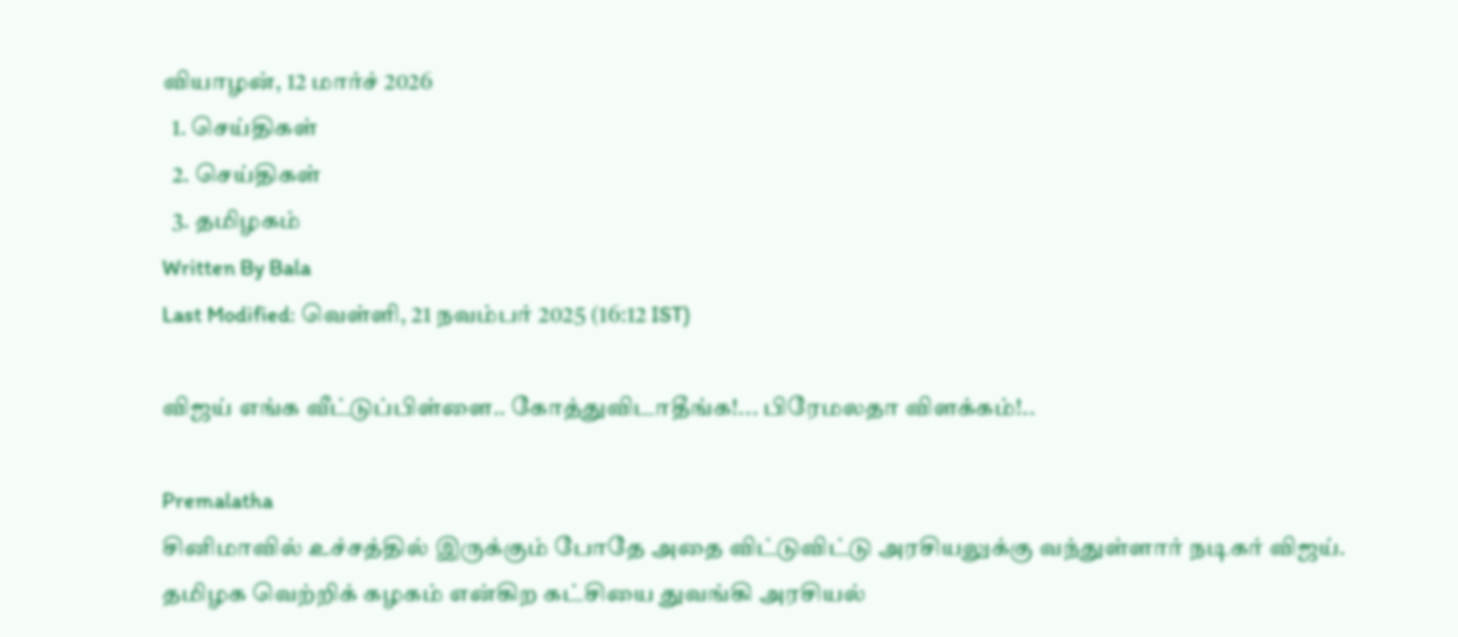வியாழன், 12 மார்ச் 2026
  1. செய்திகள்
  2. செய்திகள்
  3. த‌மிழக‌ம்
Written By Bala
Last Modified: வெள்ளி, 21 நவம்பர் 2025 (16:12 IST)

விஜய் எங்க வீட்டுப்பிள்ளை.. கோத்துவிடாதீங்க!... பிரேமலதா விளக்கம்!..

Premalatha
சினிமாவில் உச்சத்தில் இருக்கும் போதே அதை விட்டுவிட்டு அரசியலுக்கு வந்துள்ளார் நடிகர் விஜய். தமிழக வெற்றிக் கழகம் என்கிற கட்சியை துவங்கி அரசியல்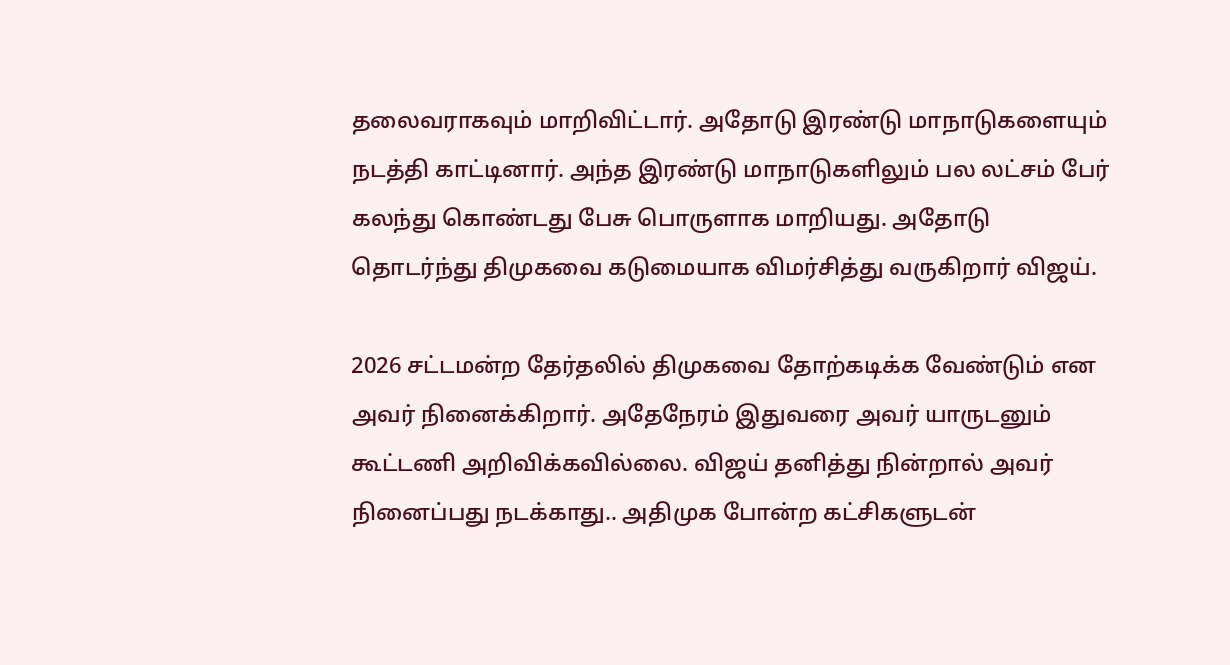தலைவராகவும் மாறிவிட்டார். அதோடு இரண்டு மாநாடுகளையும் நடத்தி காட்டினார். அந்த இரண்டு மாநாடுகளிலும் பல லட்சம் பேர் கலந்து கொண்டது பேசு பொருளாக மாறியது. அதோடு தொடர்ந்து திமுகவை கடுமையாக விமர்சித்து வருகிறார் விஜய்.

2026 சட்டமன்ற தேர்தலில் திமுகவை தோற்கடிக்க வேண்டும் என அவர் நினைக்கிறார். அதேநேரம் இதுவரை அவர் யாருடனும் கூட்டணி அறிவிக்கவில்லை. விஜய் தனித்து நின்றால் அவர் நினைப்பது நடக்காது.. அதிமுக போன்ற கட்சிகளுடன்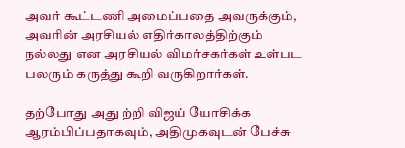அவர் கூட்டணி அமைப்பதை அவருக்கும், அவரின் அரசியல் எதிர்காலத்திற்கும் நல்லது என அரசியல் விமர்சகர்கள் உள்பட பலரும் கருத்து கூறி வருகிறார்கள்.

தற்போது அது ற்றி விஜய் யோசிக்க ஆரம்பிப்பதாகவும், அதிமுகவுடன் பேச்சு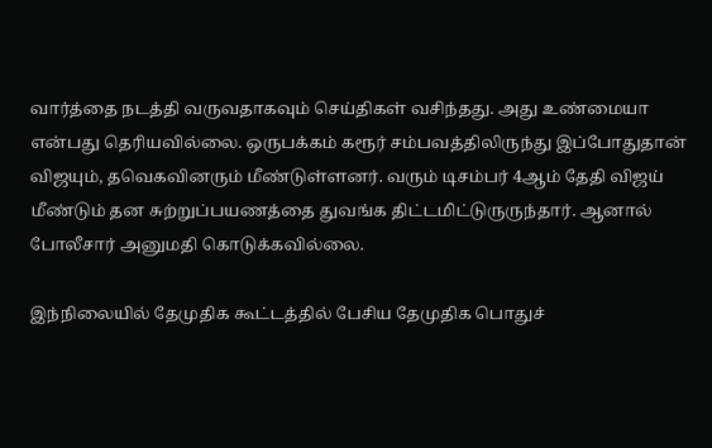வார்த்தை நடத்தி வருவதாகவும் செய்திகள் வசிந்தது. அது உண்மையா என்பது தெரியவில்லை. ஒருபக்கம் கரூர் சம்பவத்திலிருந்து இப்போதுதான் விஜயும், தவெகவினரும் மீண்டுள்ளனர். வரும் டிசம்பர் 4ஆம் தேதி விஜய் மீண்டும் தன சுற்றுப்பயணத்தை துவங்க திட்டமிட்டுருருந்தார். ஆனால் போலீசார் அனுமதி கொடுக்கவில்லை.

இந்நிலையில் தேமுதிக கூட்டத்தில் பேசிய தேமுதிக பொதுச்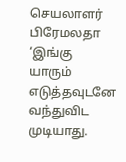செயலாளர் பிரேமலதா ‘இங்கு யாரும் எடுத்தவுடனே வந்துவிட முடியாது.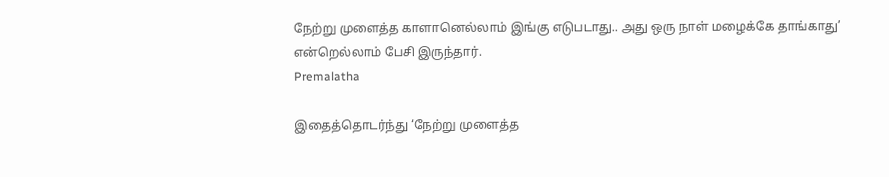நேற்று முளைத்த காளானெல்லாம் இங்கு எடுபடாது.. அது ஒரு நாள் மழைக்கே தாங்காது’ என்றெல்லாம் பேசி இருந்தார்.
Premalatha

இதைத்தொடர்ந்து ‘நேற்று முளைத்த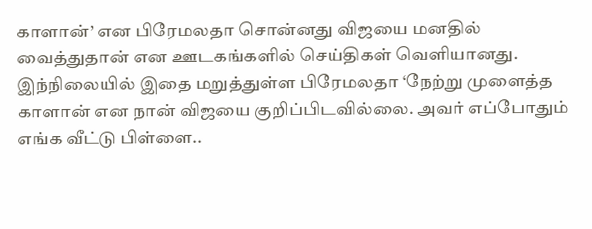காளான்’ என பிரேமலதா சொன்னது விஜயை மனதில் வைத்துதான் என ஊடகங்களில் செய்திகள் வெளியானது. இந்நிலையில் இதை மறுத்துள்ள பிரேமலதா ‘நேற்று முளைத்த காளான் என நான் விஜயை குறிப்பிடவில்லை. அவர் எப்போதும் எங்க வீட்டு பிள்ளை..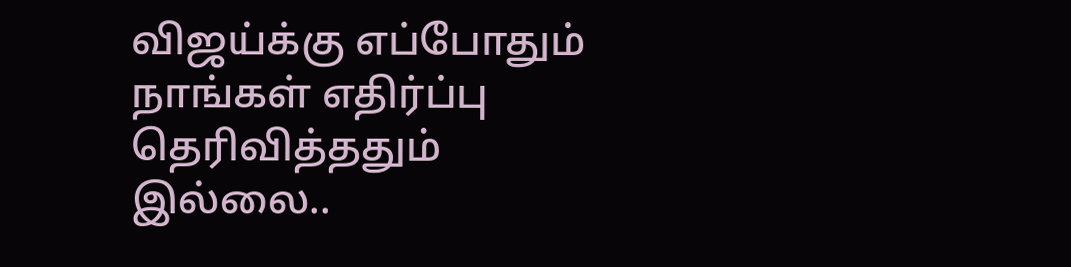விஜய்க்கு எப்போதும் நாங்கள் எதிர்ப்பு தெரிவித்ததும் இல்லை..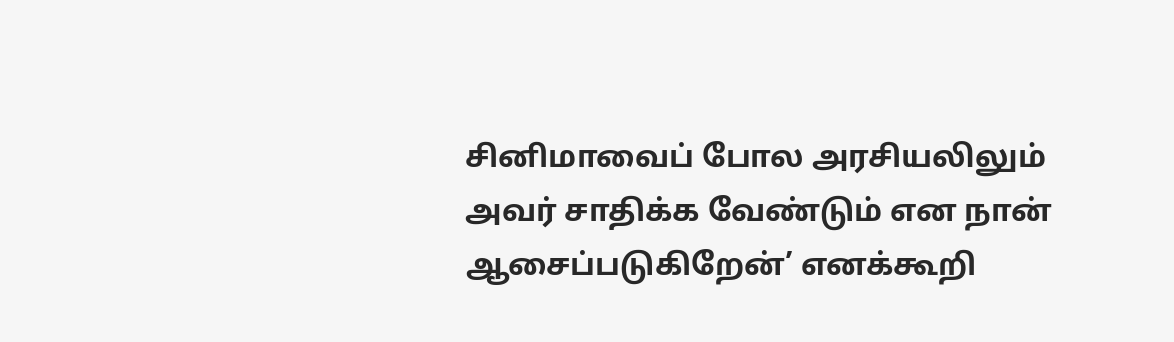சினிமாவைப் போல அரசியலிலும் அவர் சாதிக்க வேண்டும் என நான் ஆசைப்படுகிறேன்’ எனக்கூறி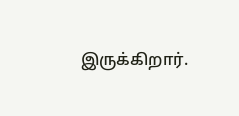இருக்கிறார்.